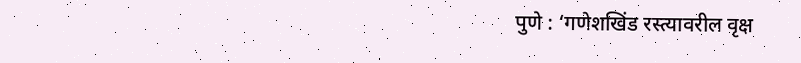पुणे : ‘गणेशखिंड रस्त्यावरील वृक्ष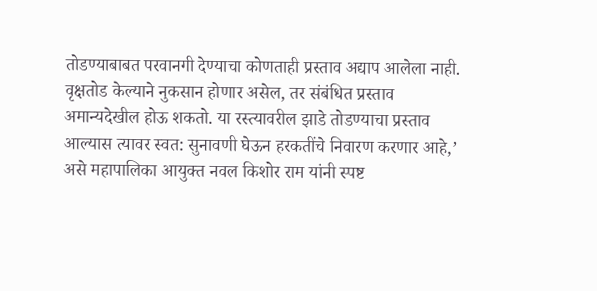तोडण्याबाबत परवानगी देण्याचा कोणताही प्रस्ताव अद्याप आलेला नाही. वृक्षतोड केल्याने नुकसान होणार असेल, तर संबंधित प्रस्ताव अमान्यदेखील होऊ शकतो. या रस्त्यावरील झाडे तोडण्याचा प्रस्ताव आल्यास त्यावर स्वत: सुनावणी घेऊन हरकतींचे निवारण करणार आहे,’ असे महापालिका आयुक्त नवल किशोर राम यांनी स्पष्ट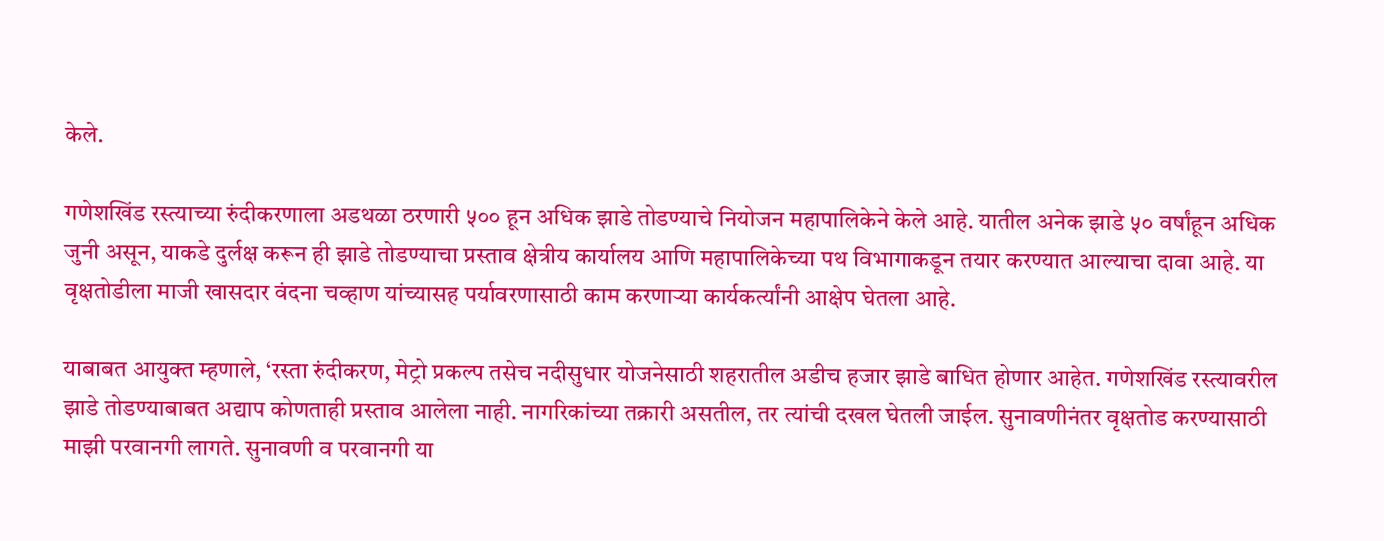केले.

गणेशखिंड रस्त्याच्या रुंदीकरणाला अडथळा ठरणारी ५०० हून अधिक झाडे तोडण्याचे नियोजन महापालिकेने केले आहे. यातील अनेक झाडे ५० वर्षांहून अधिक जुनी असून, याकडे दुर्लक्ष करून ही झाडे तोडण्याचा प्रस्ताव क्षेत्रीय कार्यालय आणि महापालिकेच्या पथ विभागाकडून तयार करण्यात आल्याचा दावा आहे. या वृक्षतोडीला माजी खासदार वंदना चव्हाण यांच्यासह पर्यावरणासाठी काम करणाऱ्या कार्यकर्त्यांनी आक्षेप घेतला आहे.

याबाबत आयुक्त म्हणाले, ‘रस्ता रुंदीकरण, मेट्रो प्रकल्प तसेच नदीसुधार योजनेसाठी शहरातील अडीच हजार झाडे बाधित होणार आहेत. गणेशखिंड रस्त्यावरील झाडे तोडण्याबाबत अद्याप कोणताही प्रस्ताव आलेला नाही. नागरिकांच्या तक्रारी असतील, तर त्यांची दखल घेतली जाईल. सुनावणीनंतर वृक्षतोड करण्यासाठी माझी परवानगी लागते. सुनावणी व परवानगी या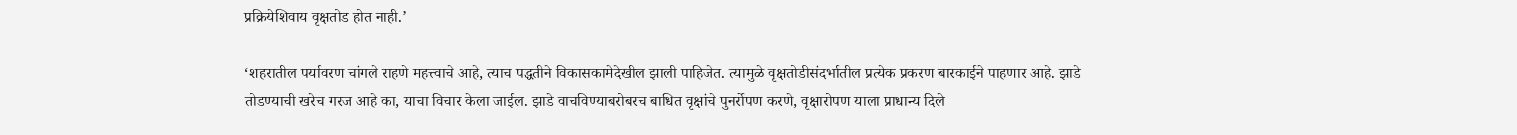प्रक्रियेशिवाय वृक्षतोड होत नाही.’

‘शहरातील पर्यावरण चांगले राहणे महत्त्वाचे आहे, त्याच पद्धतीने विकासकामेदेखील झाली पाहिजेत. त्यामुळे वृक्षतोडीसंदर्भातील प्रत्येक प्रकरण बारकाईने पाहणार आहे. झाडे तोडण्याची खरेच गरज आहे का, याचा विचार केला जाईल. झाडे वाचविण्याबरोबरच बाधित वृक्षांचे पुनर्रोपण करणे, वृक्षारोपण याला प्राधान्य दिले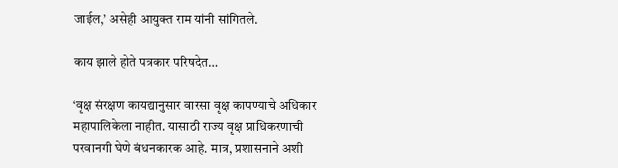जाईल,’ असेही आयुक्त राम यांनी सांगितले.

काय झाले होते पत्रकार परिषदेत…

‘वृक्ष संरक्षण कायद्यानुसार वारसा वृक्ष कापण्याचे अधिकार महापालिकेला नाहीत. यासाठी राज्य वृक्ष प्राधिकरणाची परवानगी घेणे बंधनकारक आहे. मात्र, प्रशासनाने अशी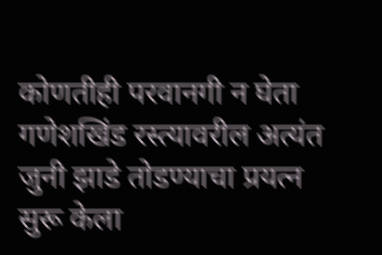कोणतीही परवानगी न घेता गणेशखिंड रस्त्यावरील अत्यंत जुनी झाडे तोडण्याचा प्रयत्न सुरू केला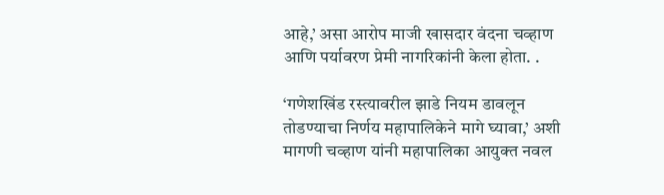आहे,’ असा आरोप माजी खासदार वंदना चव्हाण आणि पर्यावरण प्रेमी नागरिकांनी केला होता. .

‘गणेशखिंड रस्त्यावरील झाडे नियम डावलून तोडण्याचा निर्णय महापालिकेने मागे घ्यावा,’ अशी मागणी चव्हाण यांनी महापालिका आयुक्त नवल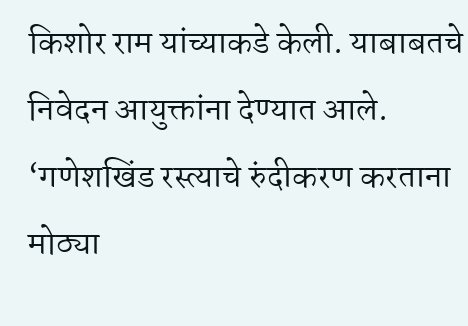किशोर राम यांच्याकडे केली. याबाबतचे निवेदन आयुक्तांना देण्यात आले. ‘गणेशखिंड रस्त्याचे रुंदीकरण करताना मोठ्या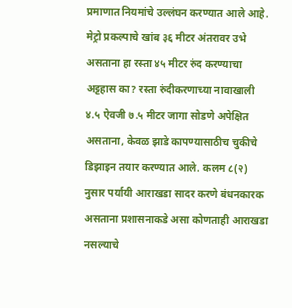प्रमाणात नियमांचे उल्लंघन करण्यात आले आहे. मेट्रो प्रकल्पाचे खांब ३६ मीटर अंतरावर उभे असताना हा रस्ता ४५ मीटर रुंद करण्याचा अट्टहास का? रस्ता रुंदीकरणाच्या नावाखाली ४.५ ऐवजी ७.५ मीटर जागा सोडणे अपेक्षित असताना, केवळ झाडे कापण्यासाठीच चुकीचे डिझाइन तयार करण्यात आले. कलम ८(२) नुसार पर्यायी आराखडा सादर करणे बंधनकारक असताना प्रशासनाकडे असा कोणताही आराखडा नसल्याचे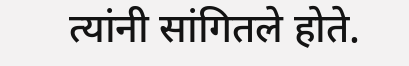त्यांनी सांगितले होते.